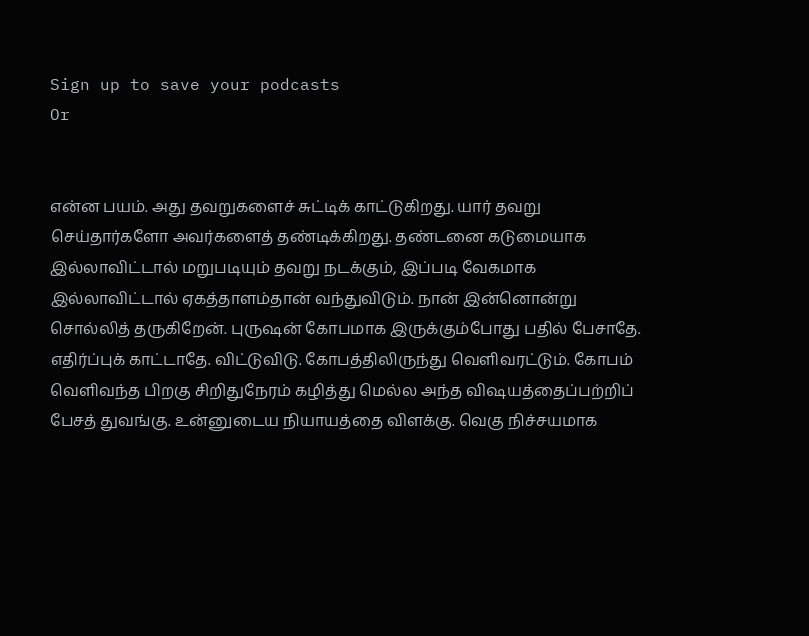Sign up to save your podcasts
Or


என்ன பயம். அது தவறுகளைச் சுட்டிக் காட்டுகிறது. யார் தவறு செய்தார்களோ அவர்களைத் தண்டிக்கிறது. தண்டனை கடுமையாக இல்லாவிட்டால் மறுபடியும் தவறு நடக்கும், இப்படி வேகமாக இல்லாவிட்டால் ஏகத்தாளம்தான் வந்துவிடும். நான் இன்னொன்று சொல்லித் தருகிறேன். புருஷன் கோபமாக இருக்கும்போது பதில் பேசாதே. எதிர்ப்புக் காட்டாதே. விட்டுவிடு. கோபத்திலிருந்து வெளிவரட்டும். கோபம் வெளிவந்த பிறகு சிறிதுநேரம் கழித்து மெல்ல அந்த விஷயத்தைப்பற்றிப் பேசத் துவங்கு. உன்னுடைய நியாயத்தை விளக்கு. வெகு நிச்சயமாக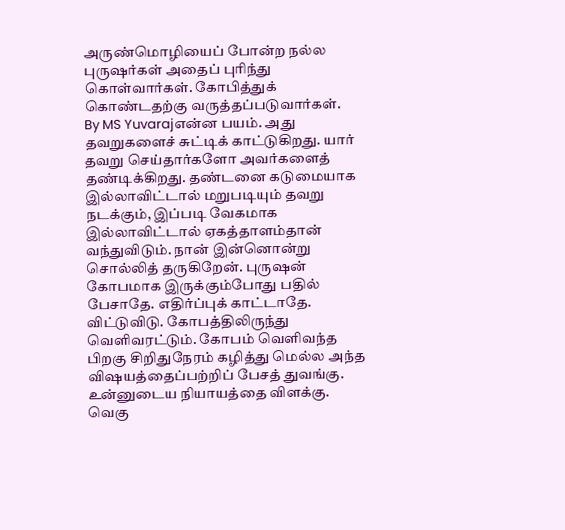அருண்மொழியைப் போன்ற நல்ல புருஷர்கள் அதைப் புரிந்து கொள்வார்கள். கோபித்துக் கொண்டதற்கு வருத்தப்படுவார்கள்.
By MS Yuvarajஎன்ன பயம். அது தவறுகளைச் சுட்டிக் காட்டுகிறது. யார் தவறு செய்தார்களோ அவர்களைத் தண்டிக்கிறது. தண்டனை கடுமையாக இல்லாவிட்டால் மறுபடியும் தவறு நடக்கும், இப்படி வேகமாக இல்லாவிட்டால் ஏகத்தாளம்தான் வந்துவிடும். நான் இன்னொன்று சொல்லித் தருகிறேன். புருஷன் கோபமாக இருக்கும்போது பதில் பேசாதே. எதிர்ப்புக் காட்டாதே. விட்டுவிடு. கோபத்திலிருந்து வெளிவரட்டும். கோபம் வெளிவந்த பிறகு சிறிதுநேரம் கழித்து மெல்ல அந்த விஷயத்தைப்பற்றிப் பேசத் துவங்கு. உன்னுடைய நியாயத்தை விளக்கு. வெகு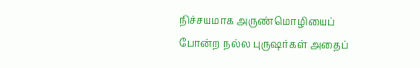நிச்சயமாக அருண்மொழியைப் போன்ற நல்ல புருஷர்கள் அதைப்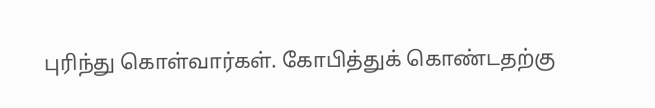புரிந்து கொள்வார்கள். கோபித்துக் கொண்டதற்கு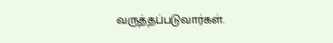வருத்தப்படுவார்கள்.